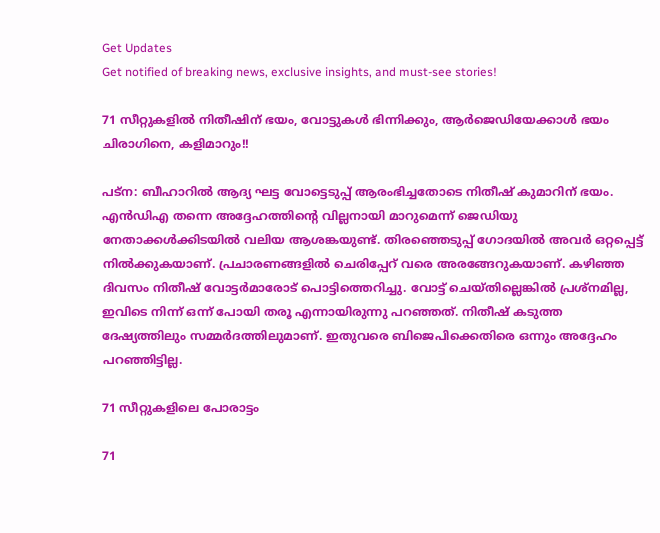Get Updates
Get notified of breaking news, exclusive insights, and must-see stories!

71 സീറ്റുകളില്‍ നിതീഷിന് ഭയം, വോട്ടുകള്‍ ഭിന്നിക്കും, ആര്‍ജെഡിയേക്കാള്‍ ഭയം ചിരാഗിനെ, കളിമാറും!!

പട്‌ന: ബീഹാറില്‍ ആദ്യ ഘട്ട വോട്ടെടുപ്പ് ആരംഭിച്ചതോടെ നിതീഷ് കുമാറിന് ഭയം. എന്‍ഡിഎ തന്നെ അദ്ദേഹത്തിന്റെ വില്ലനായി മാറുമെന്ന് ജെഡിയു നേതാക്കള്‍ക്കിടയില്‍ വലിയ ആശങ്കയുണ്ട്. തിരഞ്ഞെടുപ്പ് ഗോദയില്‍ അവര്‍ ഒറ്റപ്പെട്ട് നില്‍ക്കുകയാണ്. പ്രചാരണങ്ങളില്‍ ചെരിപ്പേറ് വരെ അരങ്ങേറുകയാണ്. കഴിഞ്ഞ ദിവസം നിതീഷ് വോട്ടര്‍മാരോട് പൊട്ടിത്തെറിച്ചു. വോട്ട് ചെയ്തില്ലെങ്കില്‍ പ്രശ്‌നമില്ല, ഇവിടെ നിന്ന് ഒന്ന് പോയി തരൂ എന്നായിരുന്നു പറഞ്ഞത്. നിതീഷ് കടുത്ത ദേഷ്യത്തിലും സമ്മര്‍ദത്തിലുമാണ്. ഇതുവരെ ബിജെപിക്കെതിരെ ഒന്നും അദ്ദേഹം പറഞ്ഞിട്ടില്ല.

71 സീറ്റുകളിലെ പോരാട്ടം

71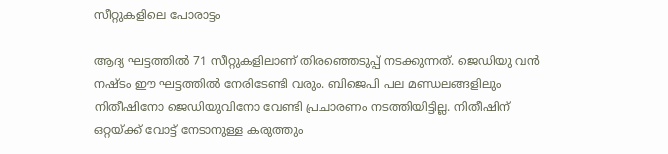സീറ്റുകളിലെ പോരാട്ടം

ആദ്യ ഘട്ടത്തില്‍ 71 സീറ്റുകളിലാണ് തിരഞ്ഞെടുപ്പ് നടക്കുന്നത്. ജെഡിയു വന്‍ നഷ്ടം ഈ ഘട്ടത്തില്‍ നേരിടേണ്ടി വരും. ബിജെപി പല മണ്ഡലങ്ങളിലും നിതീഷിനോ ജെഡിയുവിനോ വേണ്ടി പ്രചാരണം നടത്തിയിട്ടില്ല. നിതീഷിന് ഒറ്റയ്ക്ക് വോട്ട് നേടാനുള്ള കരുത്തും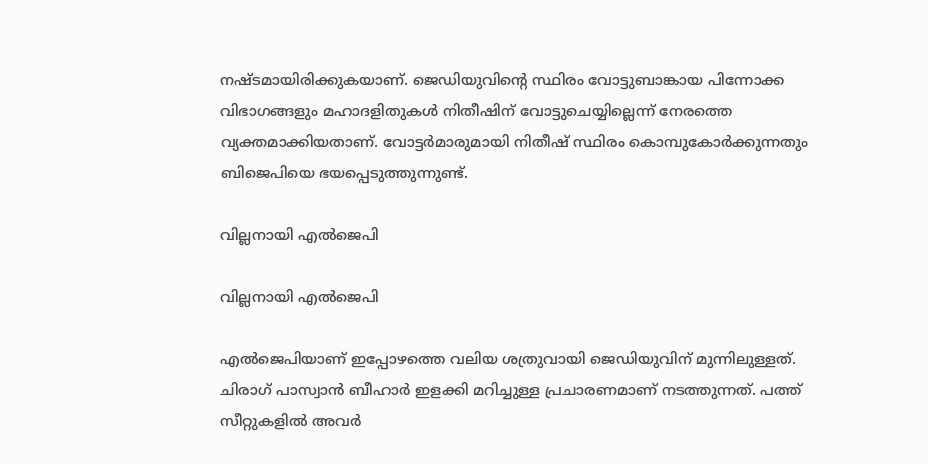നഷ്ടമായിരിക്കുകയാണ്. ജെഡിയുവിന്റെ സ്ഥിരം വോട്ടുബാങ്കായ പിന്നോക്ക വിഭാഗങ്ങളും മഹാദളിതുകള്‍ നിതീഷിന് വോട്ടുചെയ്യില്ലെന്ന് നേരത്തെ വ്യക്തമാക്കിയതാണ്. വോട്ടര്‍മാരുമായി നിതീഷ് സ്ഥിരം കൊമ്പുകോര്‍ക്കുന്നതും ബിജെപിയെ ഭയപ്പെടുത്തുന്നുണ്ട്.

വില്ലനായി എല്‍ജെപി

വില്ലനായി എല്‍ജെപി

എല്‍ജെപിയാണ് ഇപ്പോഴത്തെ വലിയ ശത്രുവായി ജെഡിയുവിന് മുന്നിലുള്ളത്. ചിരാഗ് പാസ്വാന്‍ ബീഹാര്‍ ഇളക്കി മറിച്ചുള്ള പ്രചാരണമാണ് നടത്തുന്നത്. പത്ത് സീറ്റുകളില്‍ അവര്‍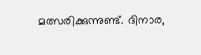മത്സരിക്കുന്നുണ്ട്. ദിനാര,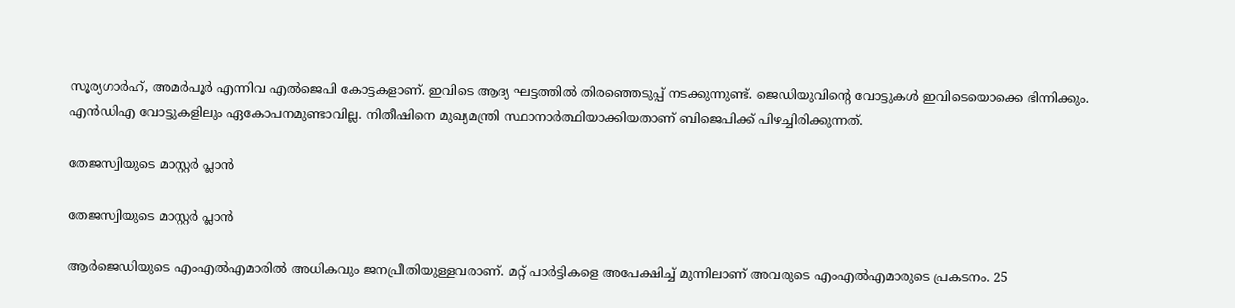സൂര്യഗാര്‍ഹ്, അമര്‍പൂര്‍ എന്നിവ എല്‍ജെപി കോട്ടകളാണ്. ഇവിടെ ആദ്യ ഘട്ടത്തില്‍ തിരഞ്ഞെടുപ്പ് നടക്കുന്നുണ്ട്. ജെഡിയുവിന്റെ വോട്ടുകള്‍ ഇവിടെയൊക്കെ ഭിന്നിക്കും. എന്‍ഡിഎ വോട്ടുകളിലും ഏകോപനമുണ്ടാവില്ല. നിതീഷിനെ മുഖ്യമന്ത്രി സ്ഥാനാര്‍ത്ഥിയാക്കിയതാണ് ബിജെപിക്ക് പിഴച്ചിരിക്കുന്നത്.

തേജസ്വിയുടെ മാസ്റ്റര്‍ പ്ലാന്‍

തേജസ്വിയുടെ മാസ്റ്റര്‍ പ്ലാന്‍

ആര്‍ജെഡിയുടെ എംഎല്‍എമാരില്‍ അധികവും ജനപ്രീതിയുള്ളവരാണ്. മറ്റ് പാര്‍ട്ടികളെ അപേക്ഷിച്ച് മുന്നിലാണ് അവരുടെ എംഎല്‍എമാരുടെ പ്രകടനം. 25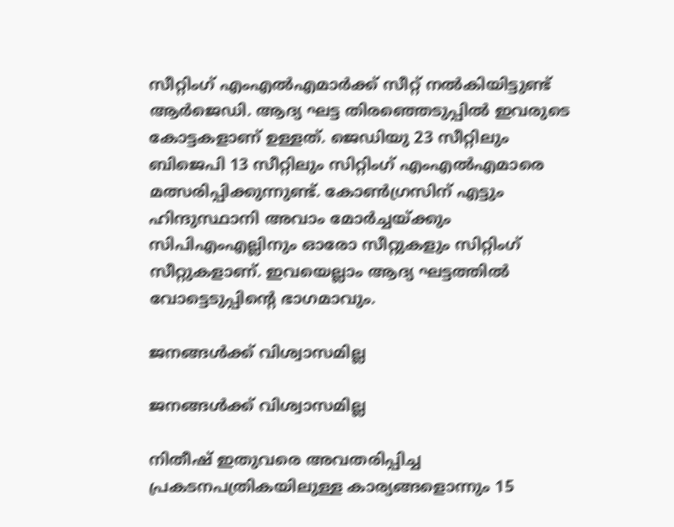സീറ്റിംഗ് എംഎല്‍എമാര്‍ക്ക് സീറ്റ് നല്‍കിയിട്ടുണ്ട് ആര്‍ജെഡി. ആദ്യ ഘട്ട തിരഞ്ഞെടുപ്പില്‍ ഇവരുടെ കോട്ടകളാണ് ഉള്ളത്. ജെഡിയു 23 സീറ്റിലും ബിജെപി 13 സീറ്റിലും സിറ്റിംഗ് എംഎല്‍എമാരെ മത്സരിപ്പിക്കുന്നുണ്ട്. കോണ്‍ഗ്രസിന് എട്ടും ഹിന്ദുസ്ഥാനി അവാം മോര്‍ച്ചയ്ക്കും സിപിഎംഎല്ലിനും ഓരോ സീറ്റുകളും സിറ്റിംഗ് സീറ്റുകളാണ്. ഇവയെല്ലാം ആദ്യ ഘട്ടത്തില്‍ വോട്ടെടുപ്പിന്റെ ഭാഗമാവും.

ജനങ്ങള്‍ക്ക് വിശ്വാസമില്ല

ജനങ്ങള്‍ക്ക് വിശ്വാസമില്ല

നിതീഷ് ഇതുവരെ അവതരിപ്പിച്ച പ്രകടനപത്രികയിലുള്ള കാര്യങ്ങളൊന്നും 15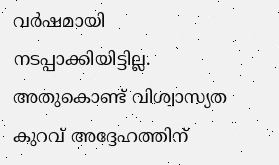വര്‍ഷമായി നടപ്പാക്കിയിട്ടില്ല. അതുകൊണ്ട് വിശ്വാസ്യത കുറവ് അദ്ദേഹത്തിന്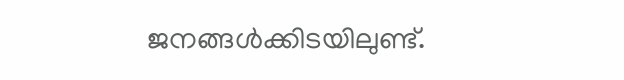ജനങ്ങള്‍ക്കിടയിലുണ്ട്.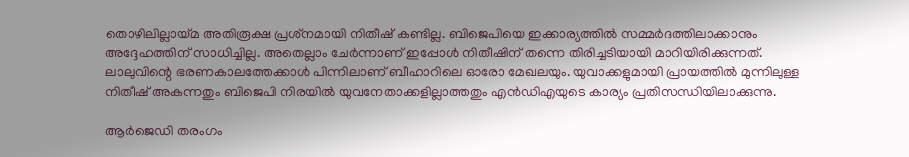തൊഴിലില്ലായ്മ അതിരൂക്ഷ പ്രശ്‌നമായി നിതീഷ് കണ്ടില്ല. ബിജെപിയെ ഇക്കാര്യത്തില്‍ സമ്മര്‍ദത്തിലാക്കാനും അദ്ദേഹത്തിന് സാധിച്ചില്ല. അതെല്ലാം ചേര്‍ന്നാണ് ഇപ്പോള്‍ നിതീഷിന് തന്നെ തിരിച്ചടിയായി മാറിയിരിക്കുന്നത്. ലാലുവിന്റെ ഭരണകാലത്തേക്കാള്‍ പിന്നിലാണ് ബീഹാറിലെ ഓരോ മേഖലയും. യുവാക്കളുമായി പ്രായത്തില്‍ മുന്നിലുള്ള നിതീഷ് അകന്നതും ബിജെപി നിരയില്‍ യുവനേതാക്കളില്ലാത്തതും എന്‍ഡിഎയുടെ കാര്യം പ്രതിസന്ധിയിലാക്കുന്നു.

ആര്‍ജെഡി തരംഗം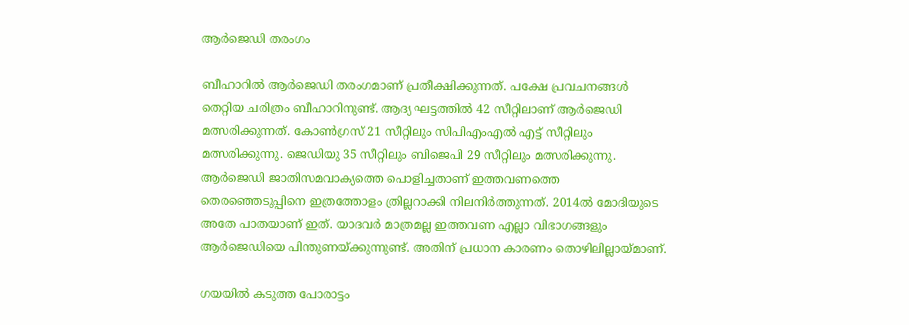ആര്‍ജെഡി തരംഗം

ബീഹാറില്‍ ആര്‍ജെഡി തരംഗമാണ് പ്രതീക്ഷിക്കുന്നത്. പക്ഷേ പ്രവചനങ്ങള്‍ തെറ്റിയ ചരിത്രം ബീഹാറിനുണ്ട്. ആദ്യ ഘട്ടത്തില്‍ 42 സീറ്റിലാണ് ആര്‍ജെഡി മത്സരിക്കുന്നത്. കോണ്‍ഗ്രസ് 21 സീറ്റിലും സിപിഎംഎല്‍ എട്ട് സീറ്റിലും മത്സരിക്കുന്നു. ജെഡിയു 35 സീറ്റിലും ബിജെപി 29 സീറ്റിലും മത്സരിക്കുന്നു. ആര്‍ജെഡി ജാതിസമവാക്യത്തെ പൊളിച്ചതാണ് ഇത്തവണത്തെ തെരഞ്ഞെടുപ്പിനെ ഇത്രത്തോളം ത്രില്ലറാക്കി നിലനിര്‍ത്തുന്നത്. 2014ല്‍ മോദിയുടെ അതേ പാതയാണ് ഇത്. യാദവര്‍ മാത്രമല്ല ഇത്തവണ എല്ലാ വിഭാഗങ്ങളും ആര്‍ജെഡിയെ പിന്തുണയ്ക്കുന്നുണ്ട്. അതിന് പ്രധാന കാരണം തൊഴിലില്ലായ്മാണ്.

ഗയയില്‍ കടുത്ത പോരാട്ടം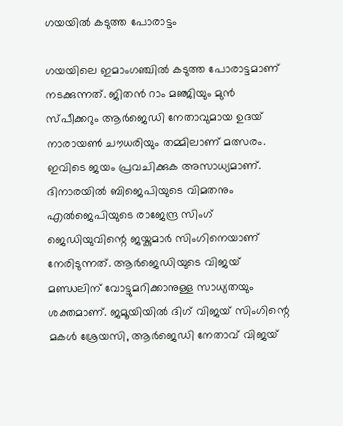ഗയയില്‍ കടുത്ത പോരാട്ടം

ഗയയിലെ ഇമാംഗഞ്ചില്‍ കടുത്ത പോരാട്ടമാണ് നടക്കുന്നത്. ജിതന്‍ റാം മഞ്ജിയും മുന്‍ സ്പീക്കറും ആര്‍ജെഡി നേതാവുമായ ഉദയ് നാരായണ്‍ ചൗധരിയും തമ്മിലാണ് മത്സരം. ഇവിടെ ജയം പ്രവചിക്കുക അസാധ്യമാണ്. ദിനാരയില്‍ ബിജെപിയുടെ വിമതനും എല്‍ജെപിയുടെ രാജേന്ദ്ര സിംഗ് ജെഡിയുവിന്റെ ജയ്കുമാര്‍ സിംഗിനെയാണ് നേരിടുന്നത്. ആര്‍ജെഡിയുടെ വിജയ് മണ്ഡലിന് വോട്ടുമറിക്കാനുള്ള സാധ്യതയും ശക്തമാണ്. ജമൂയിയില്‍ ദിഗ് വിജയ് സിംഗിന്റെ മകള്‍ ശ്രേയസി, ആര്‍ജെഡി നേതാവ് വിജയ്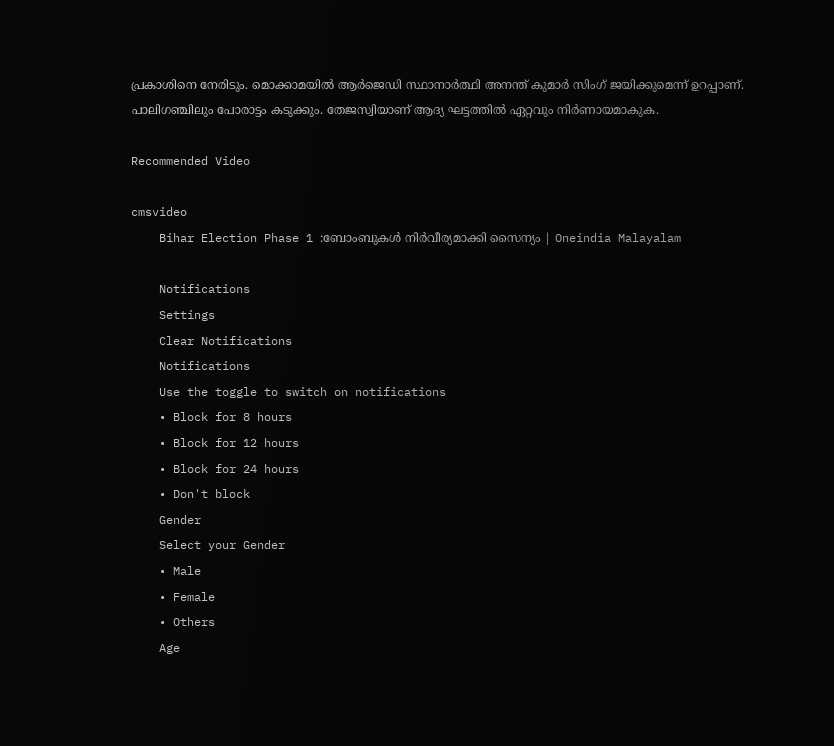പ്രകാശിനെ നേരിടും. മൊക്കാമയില്‍ ആര്‍ജെഡി സ്ഥാനാര്‍ത്ഥി അനന്ത് കുമാര്‍ സിംഗ് ജയിക്കുമെന്ന് ഉറപ്പാണ്. പാലിഗഞ്ചിലും പോരാട്ടം കടുക്കും. തേജസ്വിയാണ് ആദ്യ ഘട്ടത്തില്‍ ഏറ്റവും നിര്‍ണായമാകുക.

Recommended Video

cmsvideo
    Bihar Election Phase 1 :ബോംബുകള്‍ നിര്‍വീര്യമാക്കി സൈന്യം | Oneindia Malayalam

    Notifications
    Settings
    Clear Notifications
    Notifications
    Use the toggle to switch on notifications
    • Block for 8 hours
    • Block for 12 hours
    • Block for 24 hours
    • Don't block
    Gender
    Select your Gender
    • Male
    • Female
    • Others
    Age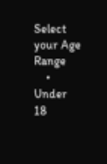Select your Age Range
    • Under 18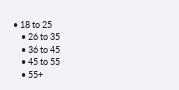• 18 to 25
    • 26 to 35
    • 36 to 45
    • 45 to 55
    • 55+